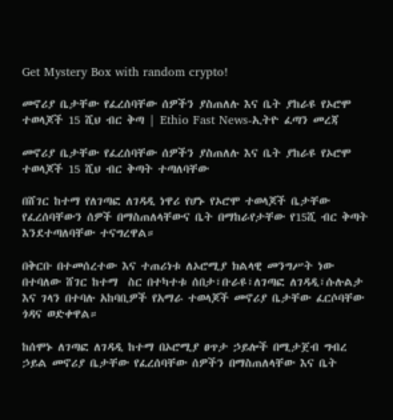Get Mystery Box with random crypto!

መኖሪያ ቤታቸው የፈረሰባቸው ሰዎችን ያስጠለሉ እና ቤት ያከራዩ የኦሮሞ ተወላጆች 15 ሺህ ብር ቅጣ | Ethio Fast News-ኢትዮ ፈጣን መረጃ

መኖሪያ ቤታቸው የፈረሰባቸው ሰዎችን ያስጠለሉ እና ቤት ያከራዩ የኦሮሞ ተወላጆች 15 ሺህ ብር ቅጣት ተጣለባቸው

በሸገር ከተማ የለገጣፎ ለገዳዲ ነዋሪ የሆኑ የኦሮሞ ተወላጆች ቤታቸው የፈረሰባቸውን ሰዎች በማስጠለላቸውና ቤት በማከራየታቸው የ15ሺ ብር ቅጣት እንደተጣለባቸው ተናግረዋል።

በቅርቡ በተመሰረተው እና ተጠሪነቱ ለኦሮሚያ ክልላዊ መንግሥት ነው በተባለው ሸገር ከተማ  ስር በተካተቱ ሰበታ፣ቡራዩ፣ለገጣፎ ለገዳዲ፣ሱሉልታ እና ገላን በተባሉ አከባቢዎች የአማራ ተወላጆች መኖሪያ ቤታቸው ፈርሶባቸው ጎዳና ወድቀዋል።

ከሰሞኑ ለገጣፎ ለገዳዲ ከተማ በኦሮሚያ ፀጥታ ኃይሎች በሚታጀብ ግብረ ኃይል መኖሪያ ቤታቸው የፈረሰባቸው ሰዎችን በማስጠለላቸው እና ቤት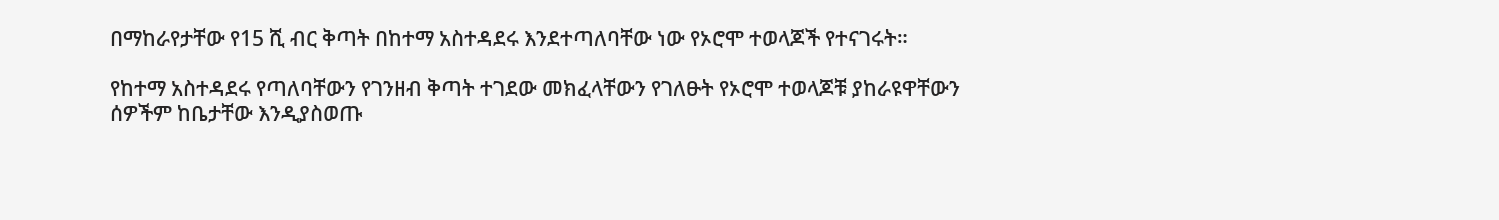በማከራየታቸው የ15 ሺ ብር ቅጣት በከተማ አስተዳደሩ እንደተጣለባቸው ነው የኦሮሞ ተወላጆች የተናገሩት።

የከተማ አስተዳደሩ የጣለባቸውን የገንዘብ ቅጣት ተገደው መክፈላቸውን የገለፁት የኦሮሞ ተወላጆቹ ያከራዩዋቸውን ሰዎችም ከቤታቸው እንዲያስወጡ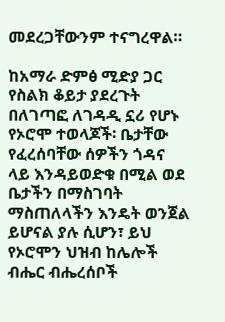መደረጋቸውንም ተናግረዋል።

ከአማራ ድምፅ ሚድያ ጋር የስልክ ቆይታ ያደረጉት በለገጣፎ ለገዳዲ ኗሪ የሆኑ የኦሮሞ ተወላጆች፡ ቤታቸው የፈረሰባቸው ሰዎችን ጎዳና ላይ እንዳይወድቁ በሚል ወደ ቤታችን በማስገባት ማስጠለላችን እንዴት ወንጀል ይሆናል ያሉ ሲሆን፣ ይህ የኦሮሞን ህዝብ ከሌሎች ብሔር ብሔረሰቦች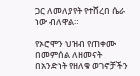ጋር ለመለያየት የተሸረበ ሴራ ነው ብለዋል።

የኦሮሞን ህዝብ የጠቀሙ በመምሰል ለዘመናት በአንድነት የዘለቁ ወገኖቻችን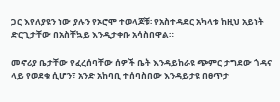ጋር እየለያዩን ነው ያሉን የኦሮሞ ተወላጆቹ፡ የአስተዳደር አካላቱ ከዚህ አይነት ድርጊታቸው በአስቸኳይ እንዲታቀቡ አሳስበዋል።

መኖሪያ ቤታቸው የፈረሰባቸው ሰዎች ቤት እንዳይከራዩ ጭምር ታግደው ጎዳና ላይ የወደቁ ሲሆን፣ አንድ አከባቢ ተሰባስበው እንዳይታዩ በፀጥታ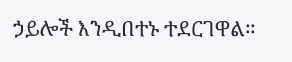ኃይሎች እንዲበተኑ ተደርገዋል።